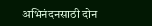अभिनंदनसाठी दोन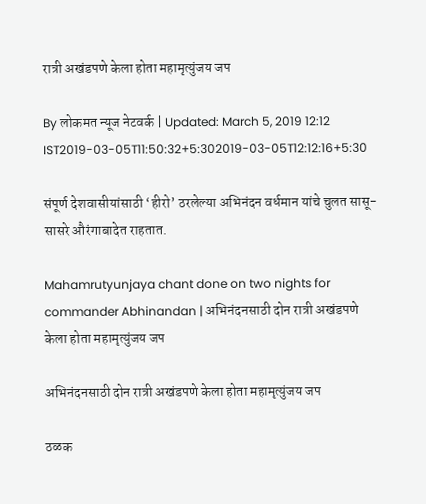रात्री अखंडपणे केला होता महामृत्युंजय जप

By लोकमत न्यूज नेटवर्क | Updated: March 5, 2019 12:12 IST2019-03-05T11:50:32+5:302019-03-05T12:12:16+5:30

संपूर्ण देशवासीयांसाठी ‘हीरो’ ठरलेल्या अभिनंदन वर्धमान यांचे चुलत सासू-सासरे औरंगाबादेत राहतात.

Mahamrutyunjaya chant done on two nights for commander Abhinandan | अभिनंदनसाठी दोन रात्री अखंडपणे केला होता महामृत्युंजय जप

अभिनंदनसाठी दोन रात्री अखंडपणे केला होता महामृत्युंजय जप

ठळक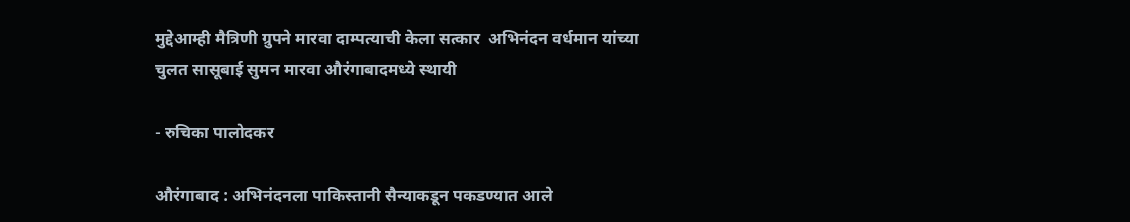मुद्देआम्ही मैत्रिणी ग्रुपने मारवा दाम्पत्याची केला सत्कार  अभिनंदन वर्धमान यांच्या चुलत सासूबाई सुमन मारवा औरंगाबादमध्ये स्थायी

- रुचिका पालोदकर

औरंगाबाद : अभिनंदनला पाकिस्तानी सैन्याकडून पकडण्यात आले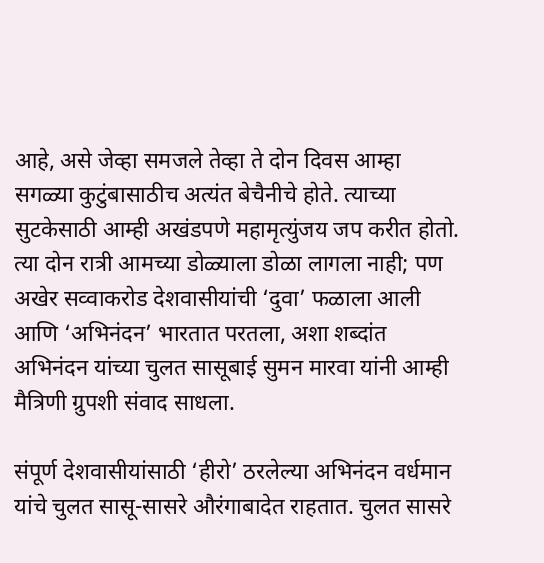आहे, असे जेव्हा समजले तेव्हा ते दोन दिवस आम्हा सगळ्या कुटुंबासाठीच अत्यंत बेचैनीचे होते. त्याच्या सुटकेसाठी आम्ही अखंडपणे महामृत्युंजय जप करीत होतो. त्या दोन रात्री आमच्या डोळ्याला डोळा लागला नाही; पण अखेर सव्वाकरोड देशवासीयांची ‘दुवा’ फळाला आली आणि ‘अभिनंदन’ भारतात परतला, अशा शब्दांत अभिनंदन यांच्या चुलत सासूबाई सुमन मारवा यांनी आम्ही मैत्रिणी ग्रुपशी संवाद साधला.

संपूर्ण देशवासीयांसाठी ‘हीरो’ ठरलेल्या अभिनंदन वर्धमान यांचे चुलत सासू-सासरे औरंगाबादेत राहतात. चुलत सासरे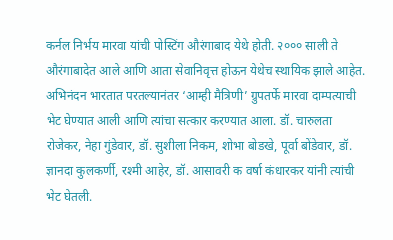कर्नल निर्भय मारवा यांची पोस्टिंग औरंगाबाद येथे होती. २००० साली ते औरंगाबादेत आले आणि आता सेवानिवृत्त होऊन येथेच स्थायिक झाले आहेत. अभिनंदन भारतात परतल्यानंतर ‘आम्ही मैत्रिणी’ ग्रुपतर्फे मारवा दाम्पत्याची भेट घेण्यात आली आणि त्यांचा सत्कार करण्यात आला. डॉ. चारुलता रोजेकर, नेहा गुंडेवार, डॉ. सुशीला निकम, शोभा बोडखे, पूर्वा बोंडेवार, डॉ. ज्ञानदा कुलकर्णी, रश्मी आहेर, डॉ. आसावरी क वर्षा कंधारकर यांनी त्यांची भेट घेतली.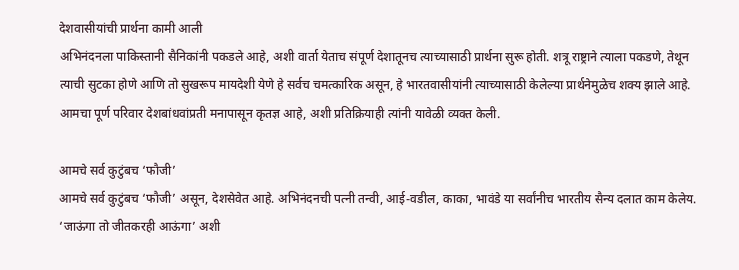देशवासीयांची प्रार्थना कामी आली
अभिनंदनला पाकिस्तानी सैनिकांनी पकडले आहे, अशी वार्ता येताच संपूर्ण देशातूनच त्याच्यासाठी प्रार्थना सुरू होती. शत्रू राष्ट्राने त्याला पकडणे, तेथून त्याची सुटका होणे आणि तो सुखरूप मायदेशी येणे हे सर्वच चमत्कारिक असून, हे भारतवासीयांनी त्याच्यासाठी केलेल्या प्रार्थनेमुळेच शक्य झाले आहे. आमचा पूर्ण परिवार देशबांधवांप्रती मनापासून कृतज्ञ आहे, अशी प्रतिक्रियाही त्यांनी यावेळी व्यक्त केली.

आमचे सर्व कुटुंबच ‘फौजी’
आमचे सर्व कुटुंबच ‘फौजी’ असून, देशसेवेत आहे. अभिनंदनची पत्नी तन्वी, आई-वडील, काका, भावंडे या सर्वांनीच भारतीय सैन्य दलात काम केलेय. ‘जाऊंगा तो जीतकरही आऊंगा’ अशी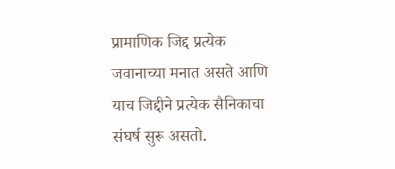प्रामाणिक जिद्द प्रत्येक जवानाच्या मनात असते आणि याच जिद्दीने प्रत्येक सैनिकाचा संघर्ष सुरू असतो.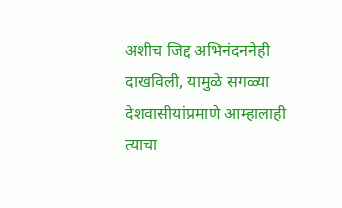अशीच जिद्द अभिनंदननेही दाखविली, यामुळे सगळ्या देशवासीयांप्रमाणे आम्हालाही त्याचा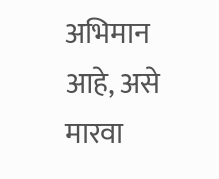अभिमान आहे, असे मारवा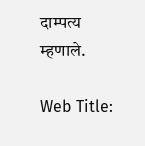दाम्पत्य म्हणाले.

Web Title: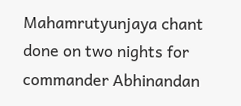Mahamrutyunjaya chant done on two nights for commander Abhinandan